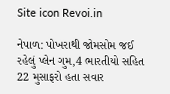Site icon Revoi.in

નેપાળ: પોખરાથી જોમસોમ જઈ રહેલું પ્લેન ગુમ,4 ભારતીયો સહિત 22 મુસાફરો હતા સવાર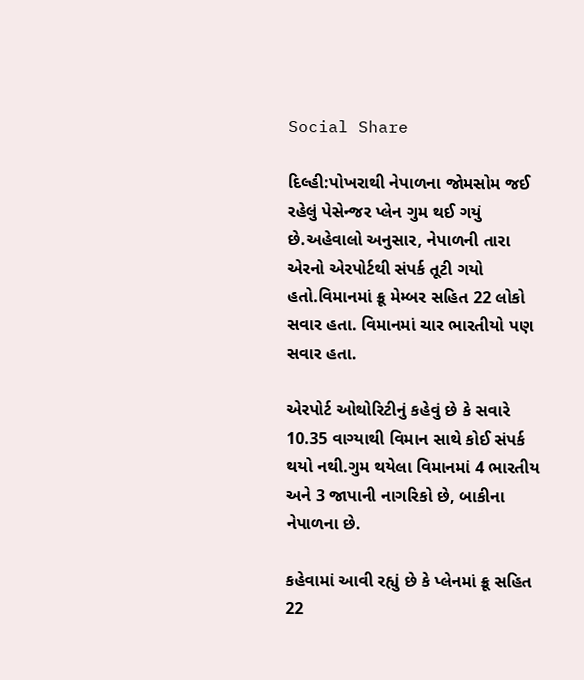Social Share

દિલ્હી:પોખરાથી નેપાળના જોમસોમ જઈ રહેલું પેસેન્જર પ્લેન ગુમ થઈ ગયું છે.અહેવાલો અનુસાર, નેપાળની તારા એરનો એરપોર્ટથી સંપર્ક તૂટી ગયો હતો.વિમાનમાં ક્રૂ મેમ્બર સહિત 22 લોકો સવાર હતા. વિમાનમાં ચાર ભારતીયો પણ સવાર હતા.

એરપોર્ટ ઓથોરિટીનું કહેવું છે કે સવારે 10.35 વાગ્યાથી વિમાન સાથે કોઈ સંપર્ક થયો નથી.ગુમ થયેલા વિમાનમાં 4 ભારતીય અને 3 જાપાની નાગરિકો છે, બાકીના નેપાળના છે.

કહેવામાં આવી રહ્યું છે કે પ્લેનમાં ક્રૂ સહિત 22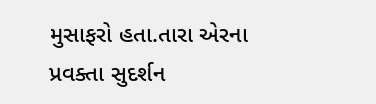મુસાફરો હતા.તારા એરના પ્રવક્તા સુદર્શન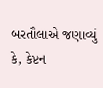બરતૌલાએ જણાવ્યું કે, કેપ્ટન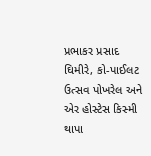પ્રભાકર પ્રસાદ ઘિમીરે, કો-પાઈલટ ઉત્સવ પોખરેલ અને એર હોસ્ટેસ કિસ્મી થાપા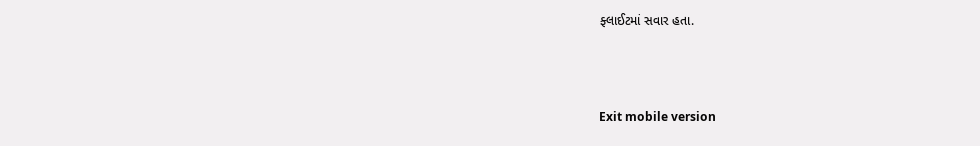ફ્લાઈટમાં સવાર હતા.



Exit mobile version